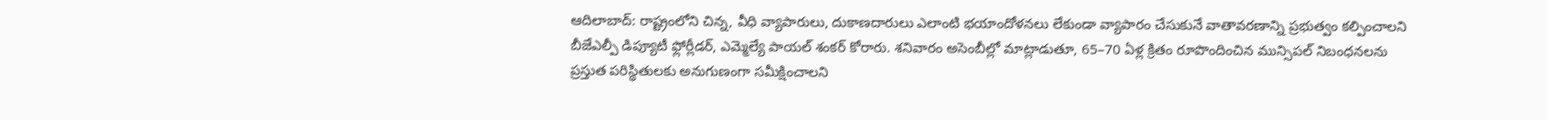ఆదిలాబాద్: రాష్ట్రంలోని చిన్న, వీధి వ్యాపారులు, దుకాణదారులు ఎలాంటి భయాందోళనలు లేకుండా వ్యాపారం చేసుకునే వాతావరణాన్ని ప్రభుత్వం కల్పించాలని బీజేఎల్పీ డిప్యూటీ ఫ్లోర్లీడర్, ఎమ్మెల్యే పాయల్ శంకర్ కోరారు. శనివారం అసెంబీల్లో మాట్లాడుతూ, 65–70 ఏళ్ల క్రితం రూపొందించిన మున్సిపల్ నిబంధనలను ప్రస్తుత పరిస్థితులకు అనుగుణంగా సమీక్షించాలని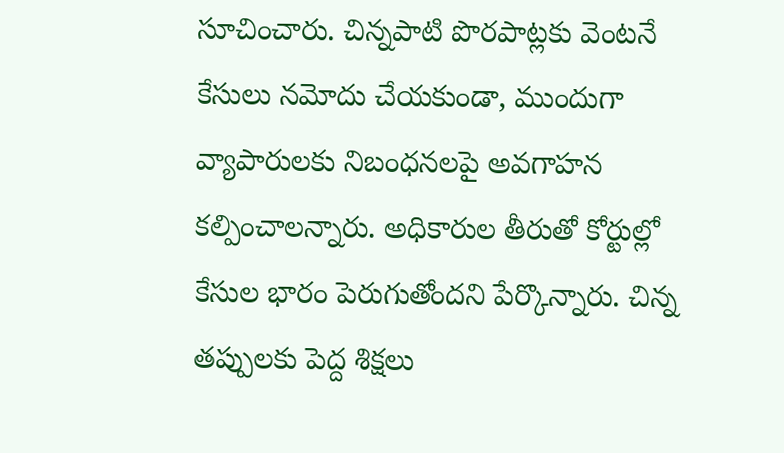సూచించారు. చిన్నపాటి పొరపాట్లకు వెంటనే కేసులు నమోదు చేయకుండా, ముందుగా వ్యాపారులకు నిబంధనలపై అవగాహన కల్పించాలన్నారు. అధికారుల తీరుతో కోర్టుల్లో కేసుల భారం పెరుగుతోందని పేర్కొన్నారు. చిన్న తప్పులకు పెద్ద శిక్షలు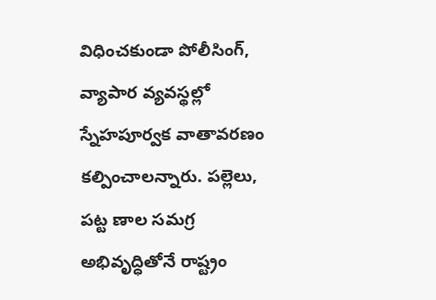విధించకుండా పోలీసింగ్, వ్యాపార వ్యవస్థల్లో స్నేహపూర్వక వాతావరణం కల్పించాలన్నారు. పల్లెలు, పట్ట ణాల సమగ్ర అభివృద్ధితోనే రాష్ట్రం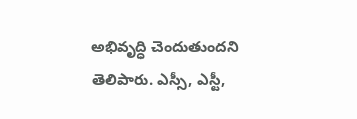అభివృద్ధి చెందుతుందని తెలిపారు. ఎస్సీ, ఎస్టీ,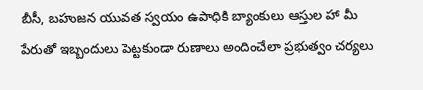బీసీ, బహుజన యువత స్వయం ఉపాధికి బ్యాంకులు ఆస్తుల హా మీ పేరుతో ఇబ్బందులు పెట్టకుండా రుణాలు అందించేలా ప్రభుత్వం చర్యలు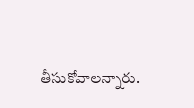తీసుకోవాలన్నారు.